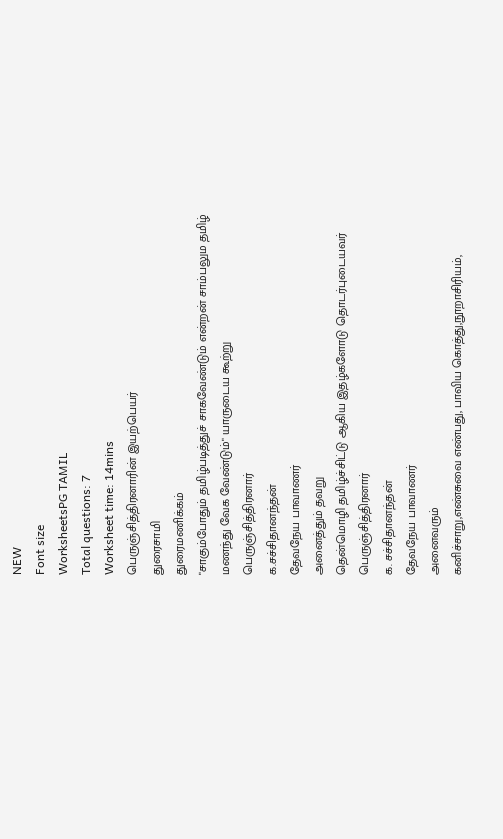NEW
Font size
WorksheetsPG TAMIL
Total questions: 7
Worksheet time: 14mins
பெருஞ்சித்திரனாரின் இயற்பெயர்
துரைசாமி
துரைமணிக்கம்
"சாகும்போதும் தமிழ்படித்துச் சாகவேண்டும் என்றன் சாம்பலும தமிழ் மணந்து வேக வேண்டும்" யாருடைய கூற்று
பெருஞ்சித்திரனார்
க.சச்சிதானந்தன்
தேவநேய பாவாணர்
அனைத்தும் தவறு
தென்மொழி தமிழ்ச்சிட்டு ஆகிய இதழ்களோடு தொடர்புடையவர்
பெருஞ்சித்திரனார்
க. சச்சிதானந்தன்
தேவநேய பாவாணர்
அனைவரும்
கனிச்சாறு,எண்சுவை எண்பது, பாவிய கொத்து,நூறாசிரியம்,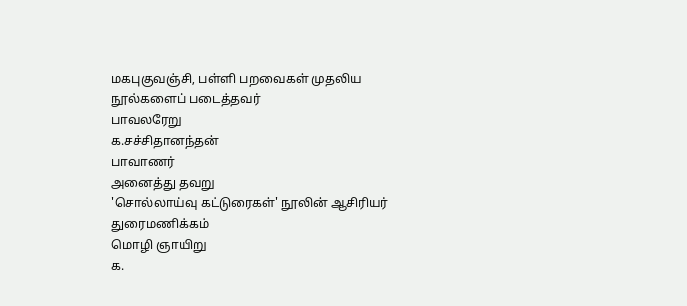மகபுகுவஞ்சி, பள்ளி பறவைகள் முதலிய நூல்களைப் படைத்தவர்
பாவலரேறு
க.சச்சிதானந்தன்
பாவாணர்
அனைத்து தவறு
'சொல்லாய்வு கட்டுரைகள்' நூலின் ஆசிரியர்
துரைமணிக்கம்
மொழி ஞாயிறு
க.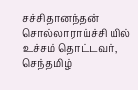சச்சிதானந்தன்
சொல்லாராய்ச்சி யில் உச்சம் தொட்டவர், செந்தமிழ்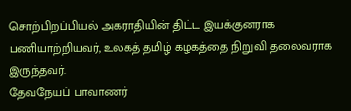சொற்பிறப்பியல் அகராதியின் திட்ட இயக்குனராக பணியாற்றியவர், உலகத் தமிழ் கழகத்தை நிறுவி தலைவராக இருந்தவர்.
தேவநேயப் பாவாணர்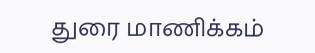துரை மாணிக்கம்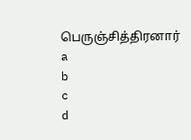பெருஞ்சித்திரனார்
a
b
c
d